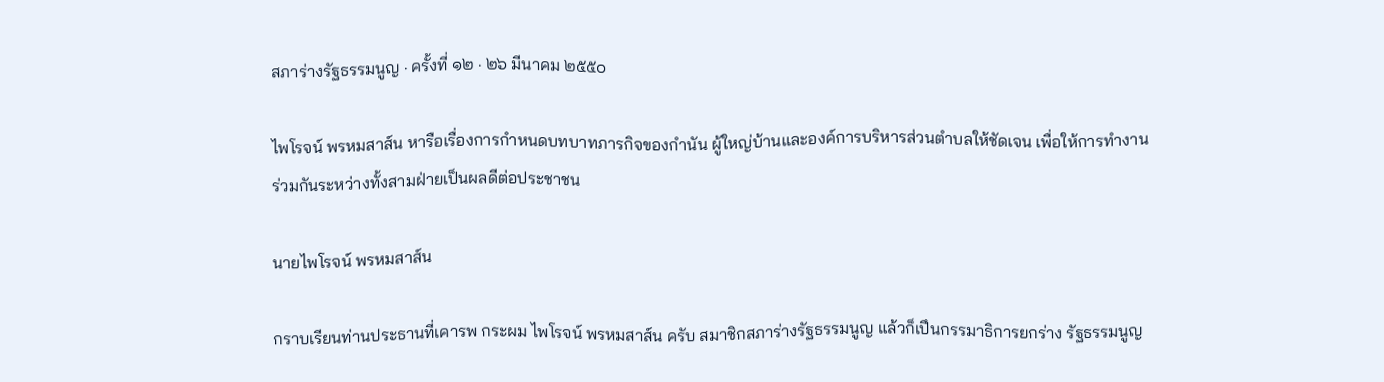สภาร่างรัฐธรรมนูญ · ครั้งที่ ๑๒ · ๒๖ มีนาคม ๒๕๕๐

ไพโรจน์ พรหมสาส์น หารือเรื่องการกำหนดบทบาทภารกิจของกำนัน ผู้ใหญ่บ้านและองค์การบริหารส่วนตำบลให้ชัดเจน เพื่อให้การทำงานร่วมกันระหว่างทั้งสามฝ่ายเป็นผลดีต่อประชาชน

นายไพโรจน์ พรหมสาส์น

กราบเรียนท่านประธานที่เคารพ กระผม ไพโรจน์ พรหมสาส์น ครับ สมาชิกสภาร่างรัฐธรรมนูญ แล้วก็เปึนกรรมาธิการยกร่าง รัฐธรรมนูญ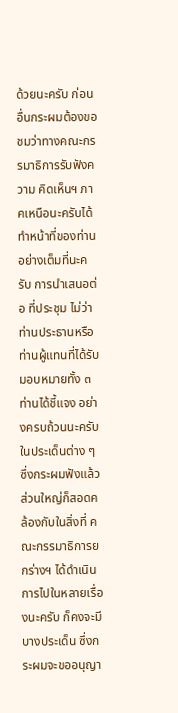ด้วยนะครับ ก่อนอื่นกระผมต้องขอชมว่าทางคณะกรรมาธิการรับฟังความ คิดเห็นฯ ภาคเหนือนะครับได้ทําหน้าที่ของท่านอย่างเต็มที่นะครับ การนําเสนอต่อ ที่ประชุม ไม่ว่าท่านประธานหรือท่านผู้แทนที่ได้รับมอบหมายทั้ง ๓ ท่านได้ชี้แจง อย่างครบถ้วนนะครับในประเด็นต่าง ๆ ซึ่งกระผมฟังแล้วส่วนใหญ่ก็สอดคล้องกับในสิ่งที่ คณะกรรมาธิการยกร่างฯ ได้ดําเนินการไปในหลายเรื่องนะครับ ก็คงจะมีบางประเด็น ซึ่งกระผมจะขออนุญา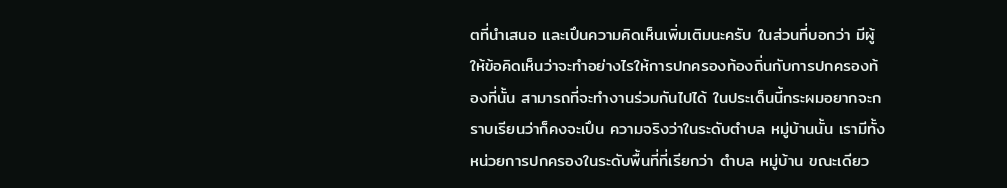ตที่นำเสนอ และเปึนความคิดเห็นเพิ่มเติมนะครับ ในส่วนที่บอกว่า มีผู้ให้ข้อคิดเห็นว่าจะทำอย่างไรให้การปกครองท้องถิ่นกับการปกครองท้องที่นั้น สามารถที่จะทำงานร่วมกันไปได้ ในประเด็นนี้กระผมอยากจะกราบเรียนว่าก็คงจะเปึน ความจริงว่าในระดับตำบล หมู่บ้านนั้น เรามีทั้งหน่วยการปกครองในระดับพื้นที่ที่เรียกว่า ตำบล หมู่บ้าน ขณะเดียว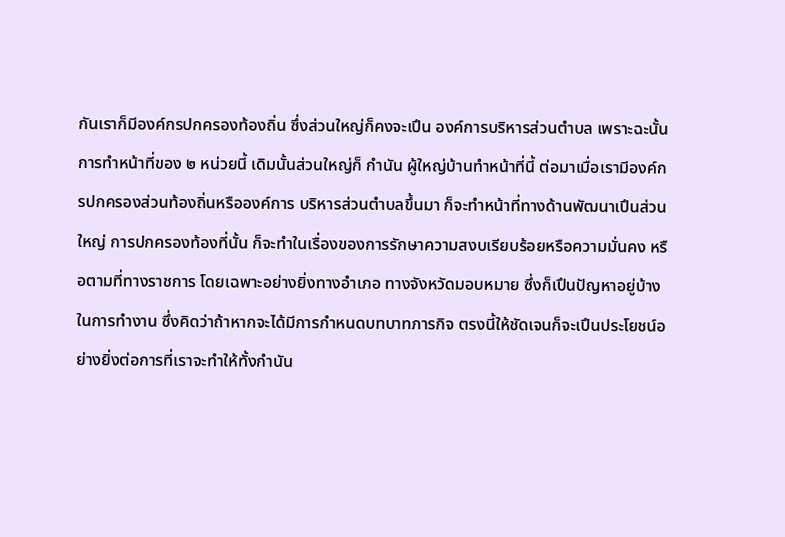กันเราก็มีองค์กรปกครองท้องถิ่น ซึ่งส่วนใหญ่ก็คงจะเปึน องค์การบริหารส่วนตําบล เพราะฉะนั้นการทําหน้าที่ของ ๒ หน่วยนี้ เดิมนั้นส่วนใหญ่ก็ กำนัน ผู้ใหญ่บ้านทำหน้าที่นี้ ต่อมาเมื่อเรามีองค์กรปกครองส่วนท้องถิ่นหรือองค์การ บริหารส่วนตำบลขึ้นมา ก็จะทำหน้าที่ทางด้านพัฒนาเปึนส่วนใหญ่ การปกครองท้องที่นั้น ก็จะทำในเรื่องของการรักษาความสงบเรียบร้อยหรือความมั่นคง หรือตามที่ทางราชการ โดยเฉพาะอย่างยิ่งทางอำเภอ ทางจังหวัดมอบหมาย ซึ่งก็เปึนปัญหาอยู่บ้างในการทำงาน ซึ่งคิดว่าถ้าหากจะได้มีการกำหนดบทบาทภารกิจ ตรงนี้ให้ชัดเจนก็จะเปึนประโยชน์อย่างยิ่งต่อการที่เราจะทำให้ทั้งกำนัน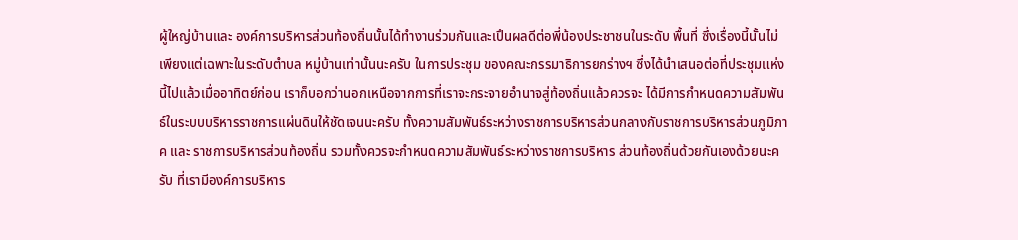ผู้ใหญ่บ้านและ องค์การบริหารส่วนท้องถิ่นนั้นได้ทำงานร่วมกันและเปึนผลดีต่อพี่น้องประชาชนในระดับ พื้นที่ ซึ่งเรื่องนี้นั้นไม่เพียงแต่เฉพาะในระดับตำบล หมู่บ้านเท่านั้นนะครับ ในการประชุม ของคณะกรรมาธิการยกร่างฯ ซึ่งได้นําเสนอต่อที่ประชุมแห่งนี้ไปแล้วเมื่ออาทิตย์ก่อน เราก็บอกว่านอกเหนือจากการที่เราจะกระจายอำนาจสู่ท้องถิ่นแล้วควรจะ ได้มีการกำหนดความสัมพันธ์ในระบบบริหารราชการแผ่นดินให้ชัดเจนนะครับ ทั้งความสัมพันธ์ระหว่างราชการบริหารส่วนกลางกับราชการบริหารส่วนภูมิภาค และ ราชการบริหารส่วนท้องถิ่น รวมทั้งควรจะกำหนดความสัมพันธ์ระหว่างราชการบริหาร ส่วนท้องถิ่นด้วยกันเองด้วยนะครับ ที่เรามีองค์การบริหาร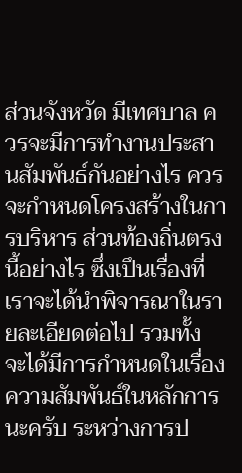ส่วนจังหวัด มีเทศบาล ควรจะมีการทำงานประสานสัมพันธ์กันอย่างไร ควรจะกำหนดโครงสร้างในการบริหาร ส่วนท้องถิ่นตรงนี้อย่างไร ซึ่งเปึนเรื่องที่เราจะได้นำพิจารณาในรายละเอียดต่อไป รวมทั้ง จะได้มีการกำหนดในเรื่องความสัมพันธ์ในหลักการนะครับ ระหว่างการป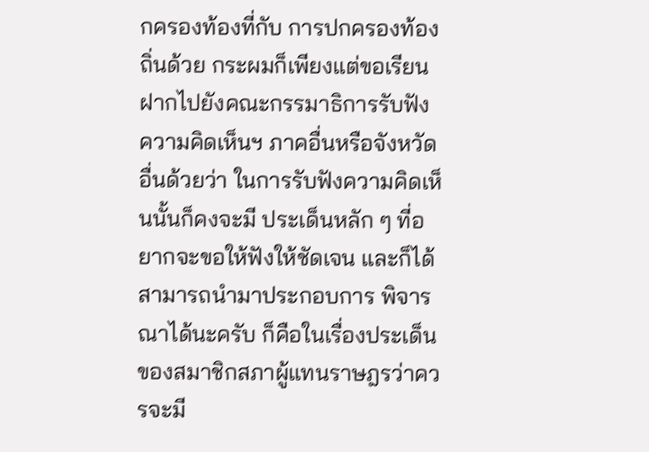กครองท้องที่กับ การปกครองท้องถิ่นด้วย กระผมก็เพียงแต่ขอเรียนฝากไปยังคณะกรรมาธิการรับฟัง ความคิดเห็นฯ ภาคอื่นหรือจังหวัดอื่นด้วยว่า ในการรับฟังความคิดเห็นนั้นก็คงจะมี ประเด็นหลัก ๆ ที่อยากจะขอให้ฟังให้ชัดเจน และก็ได้สามารถนำมาประกอบการ พิจารณาได้นะครับ ก็คือในเรื่องประเด็นของสมาชิกสภาผู้แทนราษฎรว่าควรจะมี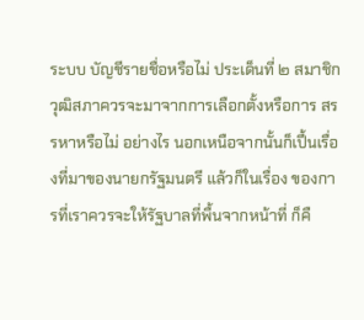ระบบ บัญชีรายชื่อหรือไม่ ประเด็นที่ ๒ สมาชิกวุฒิสภาควรจะมาจากการเลือกตั้งหรือการ สรรหาหรือไม่ อย่างไร นอกเหนือจากนั้นก็เปึ้นเรื่องที่มาของนายกรัฐมนตรี แล้วก็ในเรื่อง ของการที่เราควรจะให้รัฐบาลที่พื้นจากหน้าที่ ก็คื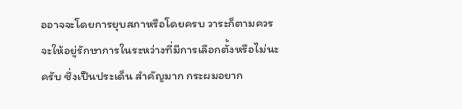ออาจจะโดยการยุบสภาหรือโดยครบ วาระก็ตามควรจะให้อยู่รักษาการในระหว่างที่มีการเลือกตั้งหรือไม่นะครับ ซึ่งเปึนประเด็น สำคัญมาก กระผมอยาก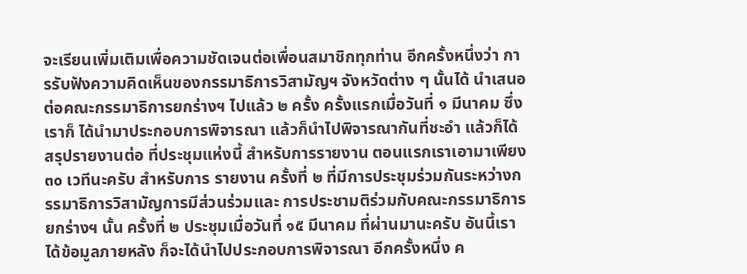จะเรียนเพิ่มเติมเพื่อความชัดเจนต่อเพื่อนสมาชิกทุกท่าน อีกครั้งหนึ่งว่า การรับฟังความคิดเห็นของกรรมาธิการวิสามัญฯ จังหวัดต่าง ๆ นั้นได้ นำเสนอต่อคณะกรรมาธิการยกร่างฯ ไปแล้ว ๒ ครั้ง ครั้งแรกเมื่อวันที่ ๑ มีนาคม ซึ่งเราก็ ได้นำมาประกอบการพิจารณา แล้วก็นำไปพิจารณากันที่ชะอำ แล้วก็ได้สรุปรายงานต่อ ที่ประชุมแห่งนี้ สำหรับการรายงาน ตอนแรกเราเอามาเพียง ๓๐ เวทีนะครับ สำหรับการ รายงาน ครั้งที่ ๒ ที่มีการประชุมร่วมกันระหว่างกรรมาธิการวิสามัญการมีส่วนร่วมและ การประชามติร่วมกับคณะกรรมาธิการยกร่างฯ นั้น ครั้งที่ ๒ ประชุมเมื่อวันที่ ๑๕ มีนาคม ที่ผ่านมานะครับ อันนี้เราได้ข้อมูลภายหลัง ก็จะได้นำไปประกอบการพิจารณา อีกครั้งหนึ่ง ค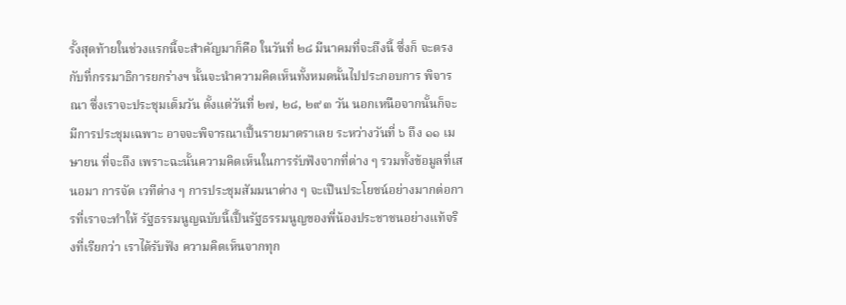รั้งสุดท้ายในช่วงแรกนี้จะสำคัญมาก็คือ ในวันที่ ๒๘ มีนาคมที่จะถึงนี้ ซึ่งก็ จะตรงกับที่กรรมาธิการยกร่างฯ นั้นจะนําความคิดเห็นทั้งหมดนั้นไปประกอบการ พิจารณา ซึ่งเราจะประชุมเต็มวัน ตั้งแต่วันที่ ๒๗, ๒๘, ๒๙ ๓ วัน นอกเหนือจากนั้นก็จะ มีการประชุมเฉพาะ อาจจะพิจารณาเปึ้นรายมาตราเลย ระหว่างวันที่ ๖ ถึง ๑๑ เมษายน ที่จะถึง เพราะฉะนั้นความคิดเห็นในการรับฟังจากที่ต่าง ๆ รวมทั้งข้อมูลที่เสนอมา การจัด เวทีต่าง ๆ การประชุมสัมมนาต่าง ๆ จะเปึนประโยชน์อย่างมากต่อการที่เราจะทำให้ รัฐธรรมนูญฉบับนี้เปึ้นรัฐธรรมนูญของพี่น้องประชาชนอย่างแท้จริงที่เรียกว่า เราได้รับฟัง ความคิดเห็นจากทุก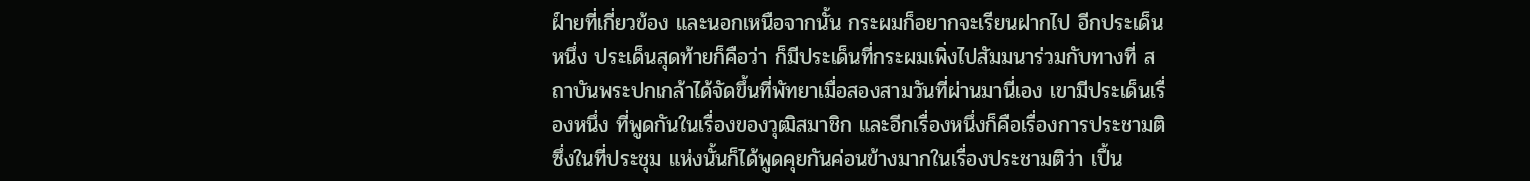ฝ์ายที่เกี่ยวข้อง และนอกเหนือจากนั้น กระผมก็อยากจะเรียนฝากไป อีกประเด็นหนึ่ง ประเด็นสุดท้ายก็คือว่า ก็มีประเด็นที่กระผมเพิ่งไปสัมมนาร่วมกับทางที่ สถาบันพระปกเกล้าได้จัดขึ้นที่พัทยาเมื่อสองสามวันที่ผ่านมานี่เอง เขามีประเด็นเรื่องหนึ่ง ที่พูดกันในเรื่องของวุฒิสมาชิก และอีกเรื่องหนึ่งก็คือเรื่องการประชามติ ซึ่งในที่ประชุม แห่งนั้นก็ได้พูดคุยกันค่อนข้างมากในเรื่องประชามติว่า เปึ้น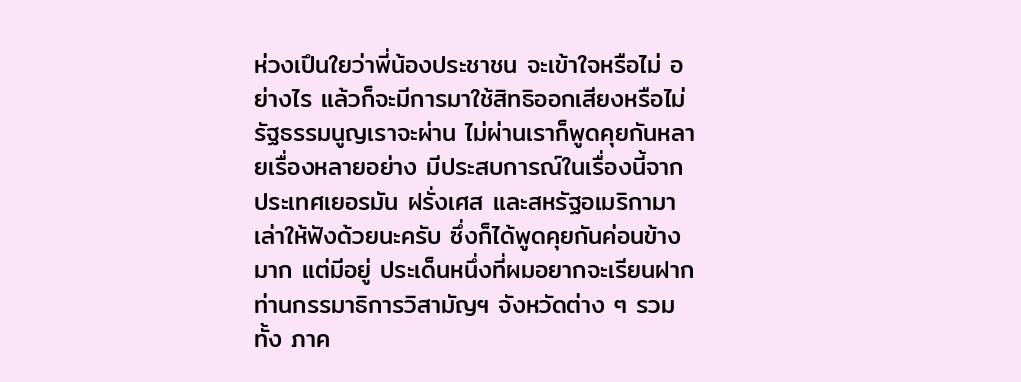ห่วงเปึนใยว่าพี่น้องประชาชน จะเข้าใจหรือไม่ อย่างไร แล้วก็จะมีการมาใช้สิทธิออกเสียงหรือไม่ รัฐธรรมนูญเราจะผ่าน ไม่ผ่านเราก็พูดคุยกันหลายเรื่องหลายอย่าง มีประสบการณ์ในเรื่องนี้จากประเทศเยอรมัน ฝรั่งเศส และสหรัฐอเมริกามาเล่าให้ฟังด้วยนะครับ ซึ่งก็ได้พูดคุยกันค่อนข้างมาก แต่มีอยู่ ประเด็นหนึ่งที่ผมอยากจะเรียนฝากท่านกรรมาธิการวิสามัญฯ จังหวัดต่าง ๆ รวมทั้ง ภาค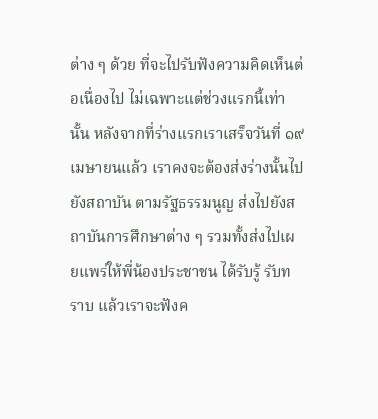ต่าง ๆ ด้วย ที่จะไปรับฟังความคิดเห็นต่อเนื่องไป ไม่เฉพาะแต่ช่วงแรกนี้เท่านั้น หลังจากที่ร่างแรกเราเสร็จวันที่ ๑๙ เมษายนแล้ว เราคงจะต้องส่งร่างนั้นไปยังสถาบัน ตามรัฐธรรมนูญ ส่งไปยังสถาบันการศึกษาต่าง ๆ รวมทั้งส่งไปเผยแพร่ให้พี่น้องประชาชน ได้รับรู้ รับทราบ แล้วเราจะฟังค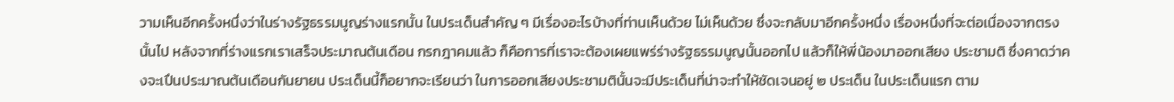วามเห็นอีกครั้งหนึ่งว่าในร่างรัฐธรรมนูญร่างแรกนั้น ในประเด็นสำคัญ ๆ มีเรื่องอะไรบ้างที่ท่านเห็นด้วย ไม่เห็นด้วย ซึ่งจะกลับมาอีกครั้งหนึ่ง เรื่องหนึ่งที่จะต่อเนื่องจากตรงนั้นไป หลังจากที่ร่างแรกเราเสร็จประมาณต้นเดือน กรกฎาคมแล้ว ก็คือการที่เราจะต้องเผยแพร่ร่างรัฐธรรมนูญนั้นออกไป แล้วก็ให้พี่น้องมาออกเสียง ประชามติ ซึ่งคาดว่าคงจะเปึนประมาณต้นเดือนกันยายน ประเด็นนี้ก็อยากจะเรียนว่า ในการออกเสียงประชามตินั้นจะมีประเด็นที่น่าจะทําให้ชัดเจนอยู่ ๒ ประเด็น ในประเด็นแรก ตาม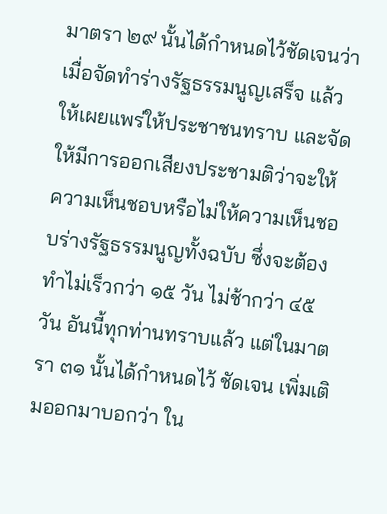มาตรา ๒๙ นั้นได้กําหนดไว้ชัดเจนว่า เมื่อจัดทําร่างรัฐธรรมนูญเสร็จ แล้วให้เผยแพร่ให้ประชาชนทราบ และจัดให้มีการออกเสียงประชามติว่าจะให้ ความเห็นชอบหรือไม่ให้ความเห็นชอบร่างรัฐธรรมนูญทั้งฉบับ ซึ่งจะต้องทําไม่เร็วกว่า ๑๕ วัน ไม่ช้ากว่า ๔๕ วัน อันนี้ทุกท่านทราบแล้ว แต่ในมาตรา ๓๑ นั้นได้กำหนดไว้ ชัดเจน เพิ่มเติมออกมาบอกว่า ใน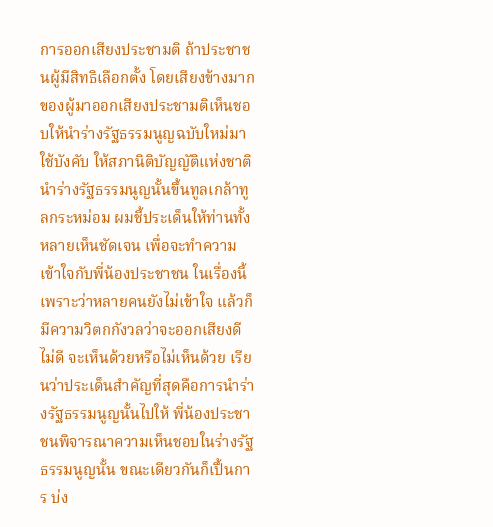การออกเสียงประชามติ ถ้าประชาชนผู้มีสิทธิเลือกตั้ง โดยเสียงข้างมากของผู้มาออกเสียงประชามติเห็นชอบให้นําร่างรัฐธรรมนูญฉบับใหม่มา ใช้บังคับ ให้สภานิติบัญญัติแห่งชาตินำร่างรัฐธรรมนูญนั้นขึ้นทูลเกล้าทูลกระหม่อม ผมชี้ประเด็นให้ท่านทั้งหลายเห็นชัดเจน เพื่อจะทำความเข้าใจกับพี่น้องประชาชน ในเรื่องนี้ เพราะว่าหลายคนยังไม่เข้าใจ แล้วก็มีความวิตกกังวลว่าจะออกเสียงดี ไม่ดี จะเห็นด้วยหรือไม่เห็นด้วย เรียนว่าประเด็นสําคัญที่สุดคือการนําร่างรัฐธรรมนูญนั้นไปให้ พี่น้องประชาชนพิจารณาความเห็นชอบในร่างรัฐธรรมนูญนั้น ขณะเดียวกันก็เปึ้นการ บ่ง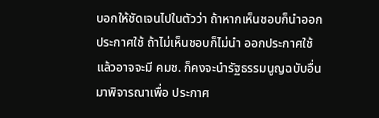บอกให้ชัดเจนไปในตัวว่า ถ้าหากเห็นชอบก็นำออกประกาศใช้ ถ้าไม่เห็นชอบก็ไม่นำ ออกประกาศใช้ แล้วอาจจะมี คมช. ก็คงจะนำรัฐธรรมนูญฉบับอื่นมาพิจารณาเพื่อ ประกาศ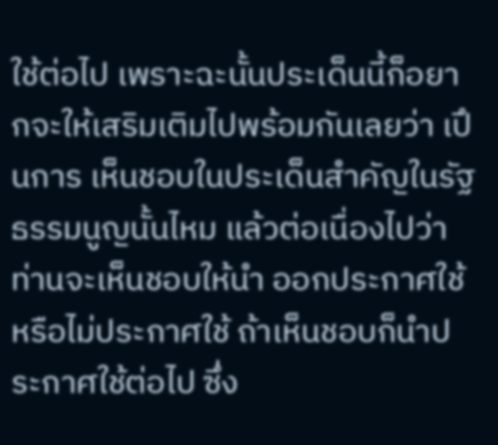ใช้ต่อไป เพราะฉะนั้นประเด็นนี้ก็อยากจะให้เสริมเติมไปพร้อมกันเลยว่า เปึนการ เห็นชอบในประเด็นสําคัญในรัฐธรรมนูญนั้นไหม แล้วต่อเนื่องไปว่า ท่านจะเห็นชอบให้นํา ออกประกาศใช้ หรือไม่ประกาศใช้ ถ้าเห็นชอบก็นำประกาศใช้ต่อไป ซึ่ง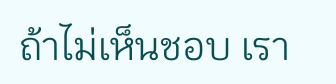ถ้าไม่เห็นชอบ เรา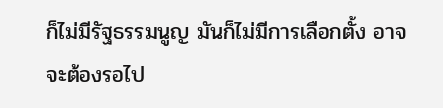ก็ไม่มีรัฐธรรมนูญ มันก็ไม่มีการเลือกตั้ง อาจจะต้องรอไป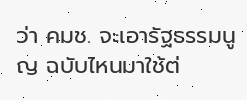ว่า คมช. จะเอารัฐธรรมนูญ ฉบับไหนมาใช้ต่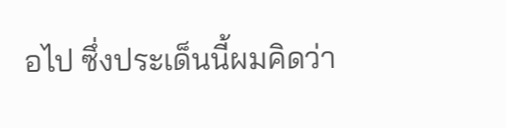อไป ซึ่งประเด็นนี้ผมคิดว่า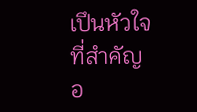เปึนหัวใจที่สำคัญ อ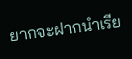ยากจะฝากนำเรีย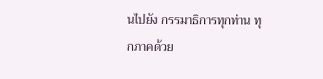นไปยัง กรรมาธิการทุกท่าน ทุกภาคด้วย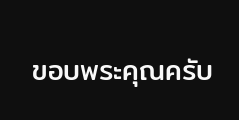ขอบพระคุณครับ